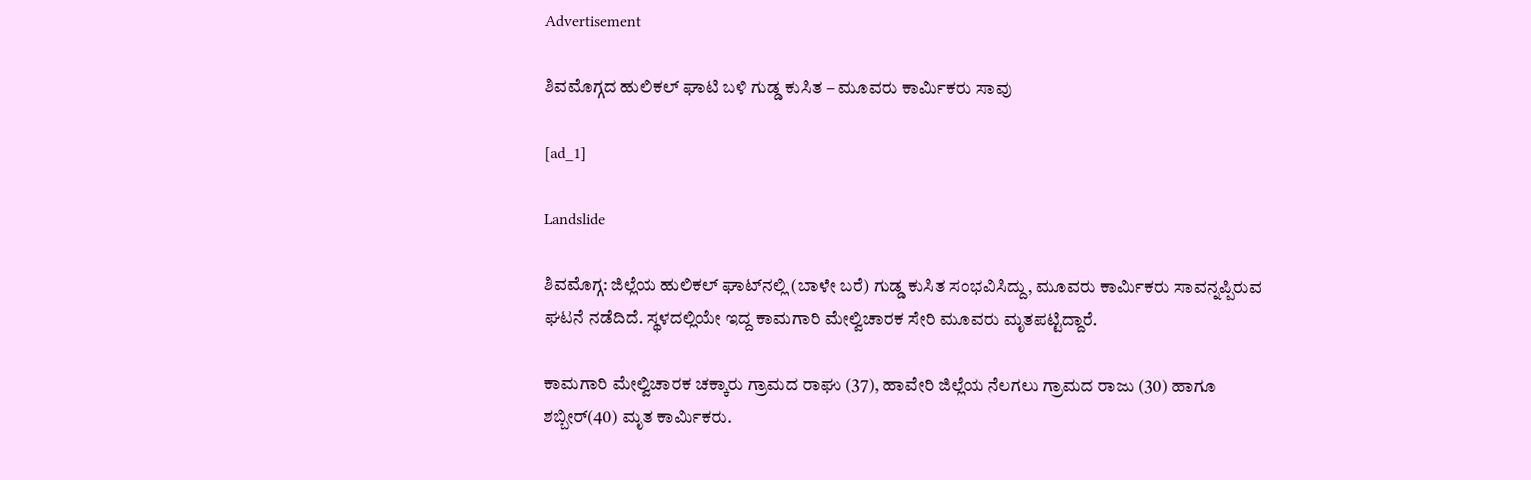Advertisement

ಶಿವಮೊಗ್ಗದ ಹುಲಿಕಲ್ ಘಾಟಿ ಬಳಿ ಗುಡ್ಡ ಕುಸಿತ – ಮೂವರು ಕಾರ್ಮಿಕರು ಸಾವು

[ad_1]

Landslide

ಶಿವಮೊಗ್ಗ: ಜಿಲ್ಲೆಯ ಹುಲಿಕಲ್‌ ಘಾಟ್‌ನಲ್ಲಿ (ಬಾಳೇ ಬರೆ) ಗುಡ್ಡ ಕುಸಿತ ಸಂಭವಿಸಿದ್ದು, ಮೂವರು ಕಾರ್ಮಿಕರು ಸಾವನ್ನಪ್ಪಿರುವ ಘಟನೆ ನಡೆದಿದೆ. ಸ್ಥಳದಲ್ಲಿಯೇ ಇದ್ದ ಕಾಮಗಾರಿ ಮೇಲ್ವಿಚಾರಕ ಸೇರಿ ಮೂವರು ಮೃತಪಟ್ಟಿದ್ದಾರೆ.

ಕಾಮಗಾರಿ ಮೇಲ್ವಿಚಾರಕ ಚಕ್ಕಾರು ಗ್ರಾಮದ ರಾಘು (37), ಹಾವೇರಿ ಜಿಲ್ಲೆಯ ನೆಲಗಲು ಗ್ರಾಮದ ರಾಜು (30) ಹಾಗೂ ಶಬ್ಬೀರ್(40) ಮೃತ ಕಾರ್ಮಿಕರು.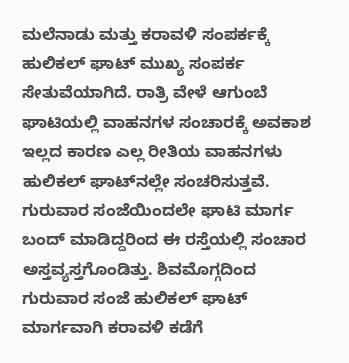ಮಲೆನಾಡು ಮತ್ತು ಕರಾವಳಿ ಸಂಪರ್ಕಕ್ಕೆ ಹುಲಿಕಲ್‌ ಘಾಟ್‌ ಮುಖ್ಯ ಸಂಪರ್ಕ ಸೇತುವೆಯಾಗಿದೆ. ರಾತ್ರಿ ವೇಳೆ ಆಗುಂಬೆ ಘಾಟಿಯಲ್ಲಿ ವಾಹನಗಳ ಸಂಚಾರಕ್ಕೆ ಅವಕಾಶ ಇಲ್ಲದ ಕಾರಣ ಎಲ್ಲ ರೀತಿಯ ವಾಹನಗಳು ಹುಲಿಕಲ್‌ ಘಾಟ್‌ನಲ್ಲೇ ಸಂಚರಿಸುತ್ತವೆ. ಗುರುವಾರ ಸಂಜೆಯಿಂದಲೇ ಘಾಟಿ ಮಾರ್ಗ ಬಂದ್‌ ಮಾಡಿದ್ದರಿಂದ ಈ ರಸ್ತೆಯಲ್ಲಿ ಸಂಚಾರ ಅಸ್ತವ್ಯಸ್ತಗೊಂಡಿತ್ತು. ಶಿವಮೊಗ್ಗದಿಂದ ಗುರುವಾರ ಸಂಜೆ ಹುಲಿಕಲ್‌ ಘಾಟ್‌ ಮಾರ್ಗವಾಗಿ ಕರಾವಳಿ ಕಡೆಗೆ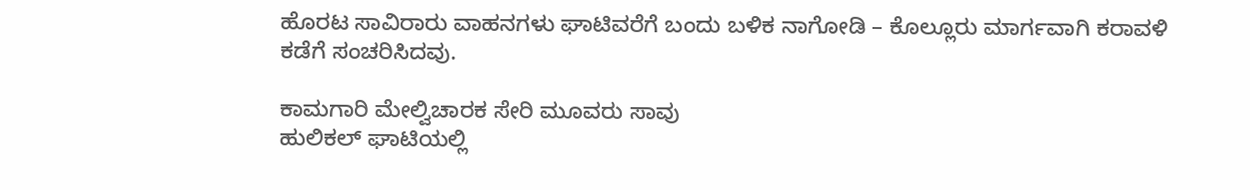ಹೊರಟ ಸಾವಿರಾರು ವಾಹನಗಳು ಘಾಟಿವರೆಗೆ ಬಂದು ಬಳಿಕ ನಾಗೋಡಿ – ಕೊಲ್ಲೂರು ಮಾರ್ಗವಾಗಿ ಕರಾವಳಿ ಕಡೆಗೆ ಸಂಚರಿಸಿದವು.

ಕಾಮಗಾರಿ ಮೇಲ್ವಿಚಾರಕ ಸೇರಿ ಮೂವರು ಸಾವು
ಹುಲಿಕಲ್‌ ಘಾಟಿಯಲ್ಲಿ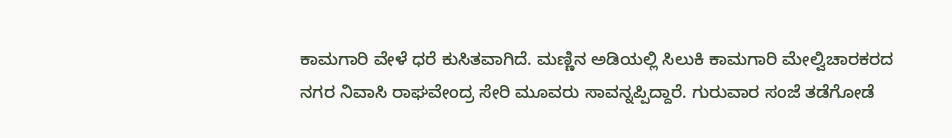ಕಾಮಗಾರಿ ವೇಳೆ ಧರೆ ಕುಸಿತವಾಗಿದೆ. ಮಣ್ಣಿನ ಅಡಿಯಲ್ಲಿ ಸಿಲುಕಿ ಕಾಮಗಾರಿ ಮೇಲ್ವಿಚಾರಕರದ ನಗರ ನಿವಾಸಿ ರಾಘವೇಂದ್ರ ಸೇರಿ ಮೂವರು ಸಾವನ್ನಪ್ಪಿದ್ದಾರೆ. ಗುರುವಾರ ಸಂಜೆ ತಡೆಗೋಡೆ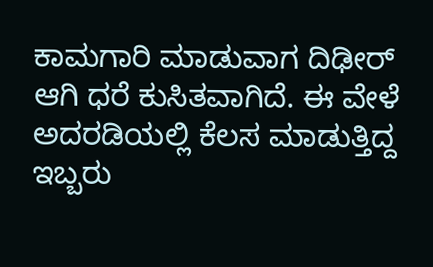ಕಾಮಗಾರಿ ಮಾಡುವಾಗ ದಿಢೀರ್‌ ಆಗಿ ಧರೆ ಕುಸಿತವಾಗಿದೆ. ಈ ವೇಳೆ ಅದರಡಿಯಲ್ಲಿ ಕೆಲಸ ಮಾಡುತ್ತಿದ್ದ ಇಬ್ಬರು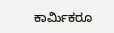ಕಾರ್ಮಿಕರೂ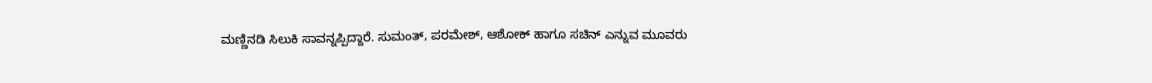ಮಣ್ಣಿನಡಿ ಸಿಲುಕಿ ಸಾವನ್ನಪ್ಪಿದ್ದಾರೆ. ಸುಮಂತ್, ಪರಮೇಶ್, ಆಶೋಕ್ ಹಾಗೂ ಸಚಿನ್ ಎನ್ನುವ ಮೂವರು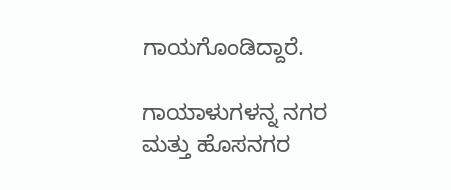ಗಾಯಗೊಂಡಿದ್ದಾರೆ.

ಗಾಯಾಳುಗಳನ್ನ ನಗರ ಮತ್ತು ಹೊಸನಗರ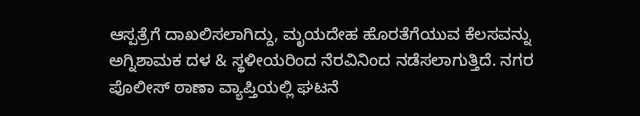ಆಸ್ಪತ್ರೆಗೆ ದಾಖಲಿಸಲಾಗಿದ್ದು, ಮೃಯದೇಹ ಹೊರತೆಗೆಯುವ ಕೆಲಸವನ್ನು ಅಗ್ನಿಶಾಮಕ ದಳ & ಸ್ಥಳೀಯರಿಂದ ನೆರವಿನಿಂದ ನಡೆಸಲಾಗುತ್ತಿದೆ. ನಗರ ಪೊಲೀಸ್ ಠಾಣಾ ವ್ಯಾಪ್ತಿಯಲ್ಲಿ ಘಟನೆ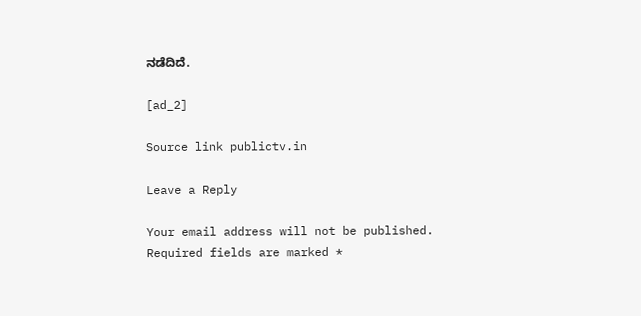ನಡೆದಿದೆ.

[ad_2]

Source link publictv.in

Leave a Reply

Your email address will not be published. Required fields are marked *